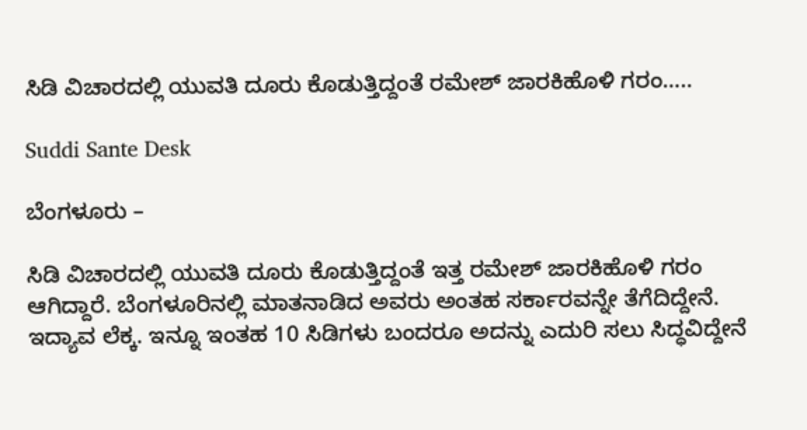ಸಿಡಿ ವಿಚಾರದಲ್ಲಿ ಯುವತಿ ದೂರು ಕೊಡುತ್ತಿದ್ದಂತೆ ರಮೇಶ್ ಜಾರಕಿಹೊಳಿ ಗರಂ…..

Suddi Sante Desk

ಬೆಂಗಳೂರು –

ಸಿಡಿ ವಿಚಾರದಲ್ಲಿ ಯುವತಿ ದೂರು ಕೊಡುತ್ತಿದ್ದಂತೆ ಇತ್ತ ರಮೇಶ್ ಜಾರಕಿಹೊಳಿ ಗರಂ ಆಗಿದ್ದಾರೆ. ಬೆಂಗಳೂರಿನಲ್ಲಿ ಮಾತನಾಡಿದ ಅವರು ಅಂತಹ ಸರ್ಕಾರವನ್ನೇ ತೆಗೆದಿದ್ದೇನೆ. ಇದ್ಯಾವ ಲೆಕ್ಕ. ಇನ್ನೂ ಇಂತಹ 10 ಸಿಡಿಗಳು ಬಂದರೂ ಅದನ್ನು ಎದುರಿ ಸಲು ಸಿದ್ಧವಿದ್ದೇನೆ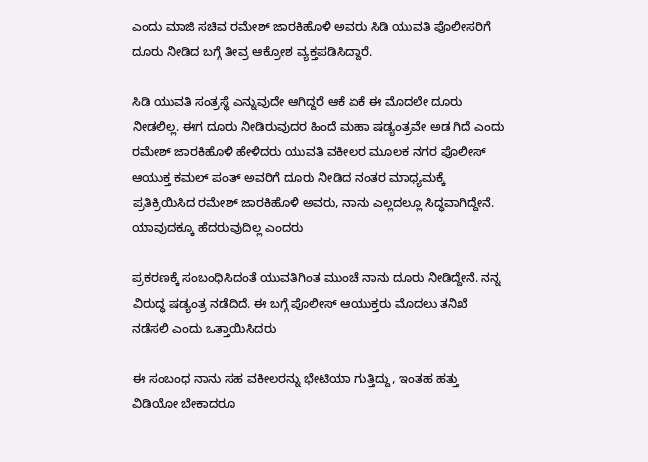ಎಂದು ಮಾಜಿ ಸಚಿವ ರಮೇಶ್ ಜಾರಕಿಹೊಳಿ ಅವರು ಸಿಡಿ ಯುವತಿ ಪೊಲೀಸರಿಗೆ ದೂರು ನೀಡಿದ ಬಗ್ಗೆ ತೀವ್ರ ಆಕ್ರೋಶ ವ್ಯಕ್ತಪಡಿಸಿದ್ದಾರೆ.

ಸಿಡಿ ಯುವತಿ ಸಂತ್ರಸ್ಥೆ ಎನ್ನುವುದೇ ಆಗಿದ್ದರೆ ಆಕೆ ಏಕೆ ಈ ಮೊದಲೇ ದೂರು ನೀಡಲಿಲ್ಲ. ಈಗ ದೂರು ನೀಡಿರುವುದರ ಹಿಂದೆ ಮಹಾ ಷಡ್ಯಂತ್ರವೇ ಅಡ ಗಿದೆ ಎಂದು ರಮೇಶ್ ಜಾರಕಿಹೊಳಿ ಹೇಳಿದರು ಯುವತಿ ವಕೀಲರ ಮೂಲಕ ನಗರ ಪೊಲೀಸ್ ಆಯುಕ್ತ ಕಮಲ್ ಪಂತ್ ಅವರಿಗೆ ದೂರು ನೀಡಿದ ನಂತರ ಮಾಧ್ಯಮಕ್ಕೆ ಪ್ರತಿಕ್ರಿಯಿಸಿದ ರಮೇಶ್ ಜಾರಕಿಹೊಳಿ ಅವರು, ನಾನು ಎಲ್ಲದಲ್ಲೂ ಸಿದ್ಧವಾಗಿದ್ದೇನೆ. ಯಾವುದಕ್ಕೂ ಹೆದರುವುದಿಲ್ಲ ಎಂದರು

ಪ್ರಕರಣಕ್ಕೆ ಸಂಬಂಧಿಸಿದಂತೆ ಯುವತಿಗಿಂತ ಮುಂಚೆ ನಾನು ದೂರು ನೀಡಿದ್ದೇನೆ. ನನ್ನ ವಿರುದ್ಧ ಷಡ್ಯಂತ್ರ ನಡೆದಿದೆ. ಈ ಬಗ್ಗೆ ಪೊಲೀಸ್ ಆಯುಕ್ತರು ಮೊದಲು ತನಿಖೆ ನಡೆಸಲಿ ಎಂದು ಒತ್ತಾಯಿಸಿದರು

ಈ ಸಂಬಂಧ ನಾನು ಸಹ ವಕೀಲರನ್ನು ಭೇಟಿಯಾ ಗುತ್ತಿದ್ದು, ಇಂತಹ ಹತ್ತು ವಿಡಿಯೋ ಬೇಕಾದರೂ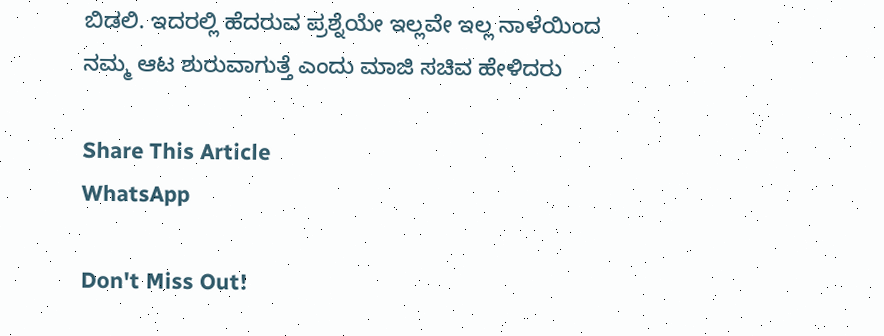ಬಿಡಲಿ. ಇದರಲ್ಲಿ ಹೆದರುವ ಪ್ರಶ್ನೆಯೇ ಇಲ್ಲವೇ ಇಲ್ಲ ನಾಳೆಯಿಂದ ನಮ್ಮ ಆಟ ಶುರುವಾಗುತ್ತೆ ಎಂದು ಮಾಜಿ ಸಚಿವ ಹೇಳಿದರು

Share This Article
WhatsApp

Don't Miss Out!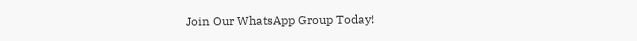Join Our WhatsApp Group Today!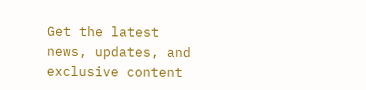Get the latest news, updates, and exclusive content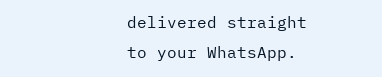delivered straight to your WhatsApp.